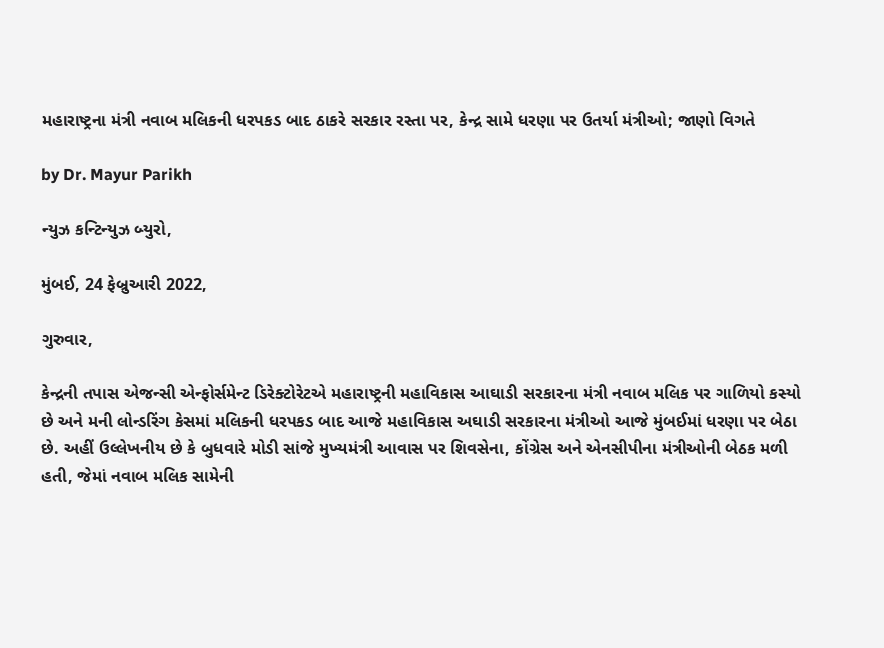મહારાષ્ટ્રના મંત્રી નવાબ મલિકની ધરપકડ બાદ ઠાકરે સરકાર રસ્તા પર, કેન્દ્ર સામે ધરણા પર ઉતર્યા મંત્રીઓ; જાણો વિગતે

by Dr. Mayur Parikh

ન્યુઝ કન્ટિન્યુઝ બ્યુરો,

મુંબઈ, 24 ફેબ્રુઆરી 2022,

ગુરુવાર,

કેન્દ્રની તપાસ એજન્સી એન્ફોર્સમેન્ટ ડિરેક્ટોરેટએ મહારાષ્ટ્રની મહાવિકાસ આઘાડી સરકારના મંત્રી નવાબ મલિક પર ગાળિયો કસ્યો છે અને મની લોન્ડરિંગ કેસમાં મલિકની ધરપકડ બાદ આજે મહાવિકાસ અઘાડી સરકારના મંત્રીઓ આજે મુંબઈમાં ધરણા પર બેઠા છે. અહીં ઉલ્લેખનીય છે કે બુધવારે મોડી સાંજે મુખ્યમંત્રી આવાસ પર શિવસેના, કોંગ્રેસ અને એનસીપીના મંત્રીઓની બેઠક મળી હતી, જેમાં નવાબ મલિક સામેની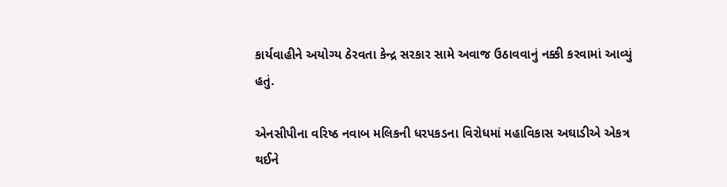કાર્યવાહીને અયોગ્ય ઠેરવતા કેન્દ્ર સરકાર સામે અવાજ ઉઠાવવાનું નક્કી કરવામાં આવ્યું હતું.

એનસીપીના વરિષ્ઠ નવાબ મલિકની ધરપકડના વિરોધમાં મહાવિકાસ અઘાડીએ એકત્ર થઈને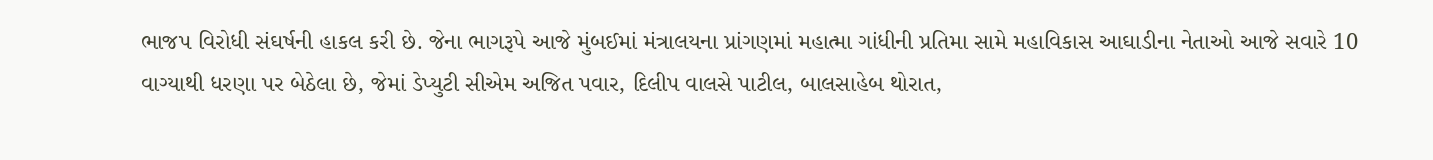ભાજપ વિરોધી સંઘર્ષની હાકલ કરી છે. જેના ભાગરૂપે આજે મુંબઈમાં મંત્રાલયના પ્રાંગણમાં મહાત્મા ગાંધીની પ્રતિમા સામે મહાવિકાસ આઘાડીના નેતાઓ આજે સવારે 10 વાગ્યાથી ધરણા પર બેઠેલા છે, જેમાં ડેપ્યુટી સીએમ અજિત પવાર, દિલીપ વાલસે પાટીલ, બાલસાહેબ થોરાત,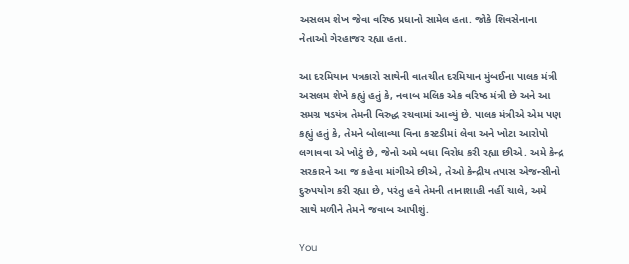અસલમ શેખ જેવા વરિષ્ઠ પ્રધાનો સામેલ હતા. જોકે શિવસેનાના નેતાઓ ગેરહાજર રહ્યા હતા.

આ દરમિયાન પત્રકારો સાથેની વાતચીત દરમિયાન મુંબઈના પાલક મંત્રી અસલમ શેખે કહ્યું હતું કે, નવાબ મલિક એક વરિષ્ઠ મંત્રી છે અને આ સમગ્ર ષડયંત્ર તેમની વિરુદ્ધ રચવામાં આવ્યું છે. પાલક મંત્રીએ એમ પણ કહ્યું હતું કે, તેમને બોલાવ્યા વિના કસ્ટડીમાં લેવા અને ખોટા આરોપો લગાવવા એ ખોટું છે, જેનો અમે બધા વિરોધ કરી રહ્યા છીએ. અમે કેન્દ્ર સરકારને આ જ કહેવા માંગીએ છીએ, તેઓ કેન્દ્રીય તપાસ એજન્સીનો દુરુપયોગ કરી રહ્યા છે, પરંતુ હવે તેમની તાનાશાહી નહીં ચાલે, અમે સાથે મળીને તેમને જવાબ આપીશું.

You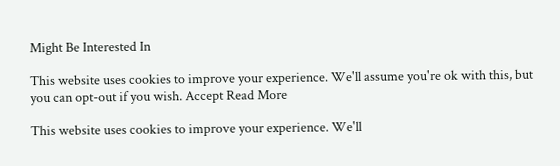Might Be Interested In

This website uses cookies to improve your experience. We'll assume you're ok with this, but you can opt-out if you wish. Accept Read More

This website uses cookies to improve your experience. We'll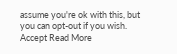assume you're ok with this, but you can opt-out if you wish. Accept Read More